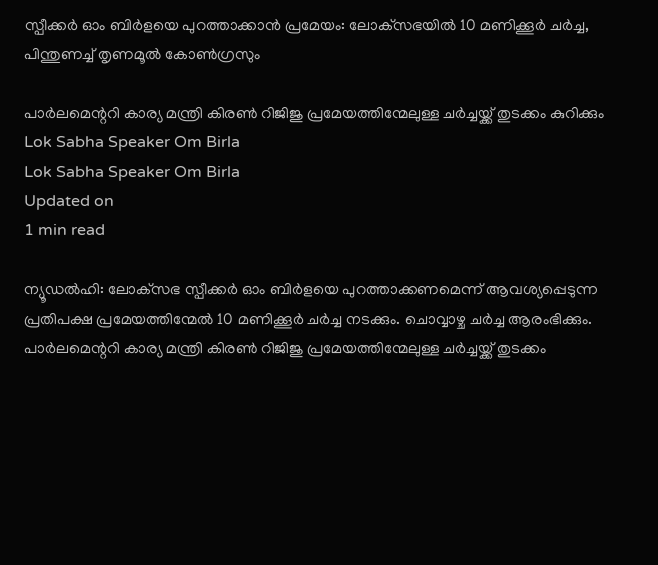സ്പീക്കര്‍ ഓം ബിര്‍ളയെ പുറത്താക്കാന്‍ പ്രമേയം: ലോക്‌സഭയില്‍ 10 മണിക്കൂര്‍ ചര്‍ച്ച, പിന്തുണച്ച് തൃണമൂല്‍ കോണ്‍ഗ്രസും

പാര്‍ലമെന്ററി കാര്യ മന്ത്രി കിരണ്‍ റിജിജു പ്രമേയത്തിന്മേലുള്ള ചര്‍ച്ചയ്ക്ക് തുടക്കം കുറിക്കും
Lok Sabha Speaker Om Birla
Lok Sabha Speaker Om Birla
Updated on
1 min read

ന്യൂഡല്‍ഹി: ലോക്‌സഭ സ്പീക്കര്‍ ഓം ബിര്‍ളയെ പുറത്താക്കണമെന്ന് ആവശ്യപ്പെടുന്ന പ്രതിപക്ഷ പ്രമേയത്തിന്മേല്‍ 10 മണിക്കൂര്‍ ചര്‍ച്ച നടക്കും. ചൊവ്വാഴ്ച ചര്‍ച്ച ആരംഭിക്കും. പാര്‍ലമെന്ററി കാര്യ മന്ത്രി കിരണ്‍ റിജിജു പ്രമേയത്തിന്മേലുള്ള ചര്‍ച്ചയ്ക്ക് തുടക്കം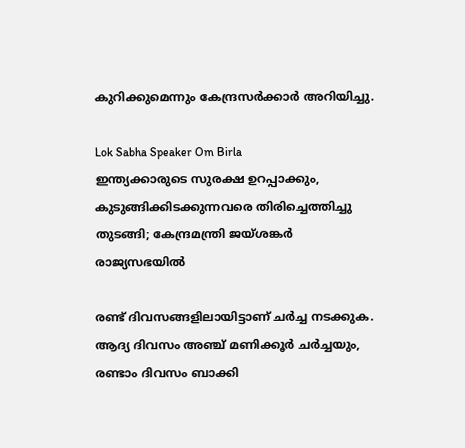കുറിക്കുമെന്നും കേന്ദ്രസര്‍ക്കാര്‍ അറിയിച്ചു.

Lok Sabha Speaker Om Birla
ഇന്ത്യക്കാരുടെ സുരക്ഷ ഉറപ്പാക്കും, കുടുങ്ങിക്കിടക്കുന്നവരെ തിരിച്ചെത്തിച്ചു തുടങ്ങി; കേന്ദ്രമന്ത്രി ജയ്ശങ്കര്‍ രാജ്യസഭയില്‍

രണ്ട് ദിവസങ്ങളിലായിട്ടാണ് ചര്‍ച്ച നടക്കുക. ആദ്യ ദിവസം അഞ്ച് മണിക്കൂര്‍ ചര്‍ച്ചയും, രണ്ടാം ദിവസം ബാക്കി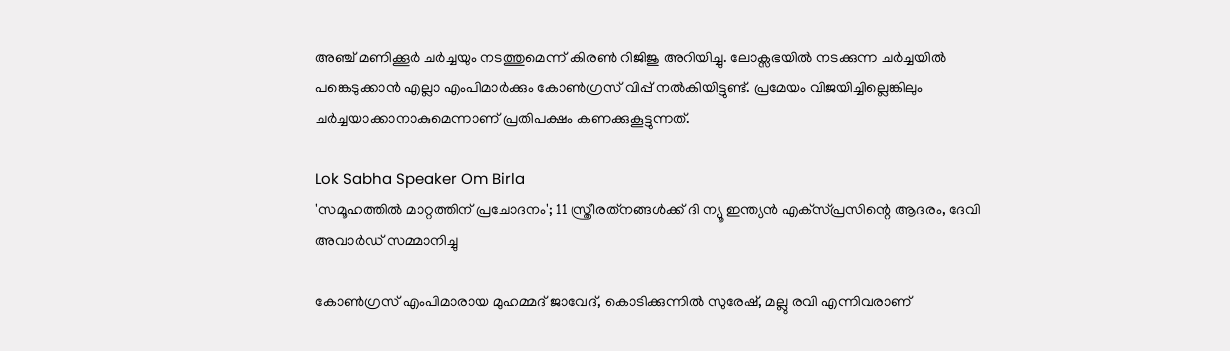അഞ്ച് മണിക്കൂര്‍ ചര്‍ച്ചയും നടത്തുമെന്ന് കിരണ്‍ റിജിജു അറിയിച്ചു. ലോക്സഭയില്‍ നടക്കുന്ന ചര്‍ച്ചയില്‍ പങ്കെടുക്കാന്‍ എല്ലാ എംപിമാര്‍ക്കും കോണ്‍ഗ്രസ് വിപ്പ് നല്‍കിയിട്ടുണ്ട്. പ്രമേയം വിജയിച്ചില്ലെങ്കിലും ചര്‍ച്ചയാക്കാനാകുമെന്നാണ് പ്രതിപക്ഷം കണക്കുകൂട്ടുന്നത്.

Lok Sabha Speaker Om Birla
'സമൂഹത്തില്‍ മാറ്റത്തിന് പ്രചോദനം'; 11 സ്ത്രീരത്‌നങ്ങള്‍ക്ക് ദി ന്യൂ ഇന്ത്യന്‍ എക്‌സ്പ്രസിന്റെ ആദരം, ദേവി അവാര്‍ഡ് സമ്മാനിച്ചു

കോണ്‍ഗ്രസ് എംപിമാരായ മുഹമ്മദ് ജാവേദ്, കൊടിക്കുന്നില്‍ സുരേഷ്, മല്ലു രവി എന്നിവരാണ്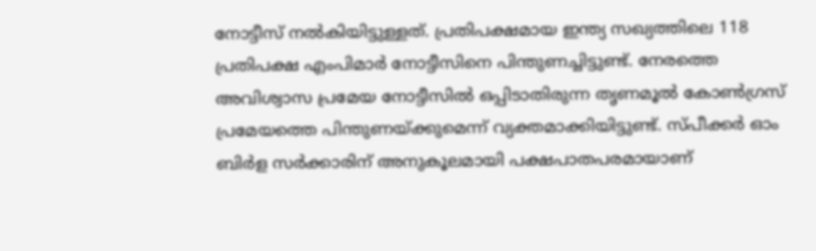നോട്ടീസ് നല്‍കിയിട്ടുള്ളത്. പ്രതിപക്ഷമായ ഇന്ത്യ സഖ്യത്തിലെ 118 പ്രതിപക്ഷ എംപിമാര്‍ നോട്ടീസിനെ പിന്തുണച്ചിട്ടുണ്ട്. നേരത്തെ അവിശ്വാസ പ്രമേയ നോട്ടീസില്‍ ഒപ്പിടാതിരുന്ന തൃണമൂല്‍ കോണ്‍ഗ്രസ് പ്രമേയത്തെ പിന്തുണയ്ക്കുമെന്ന് വ്യക്തമാക്കിയിട്ടുണ്ട്. സ്പീക്കര്‍ ഓം ബിര്‍ള സര്‍ക്കാരിന് അനുകൂലമായി പക്ഷപാതപരമായാണ്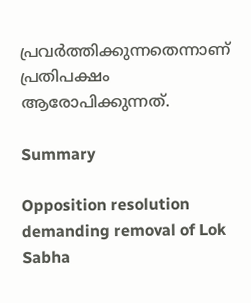പ്രവര്‍ത്തിക്കുന്നതെന്നാണ് പ്രതിപക്ഷം ആരോപിക്കുന്നത്.

Summary

Opposition resolution demanding removal of Lok Sabha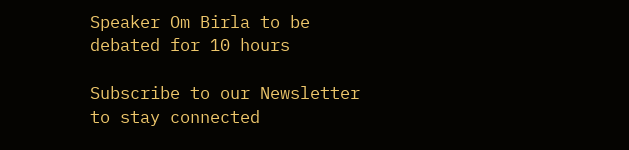Speaker Om Birla to be debated for 10 hours

Subscribe to our Newsletter to stay connected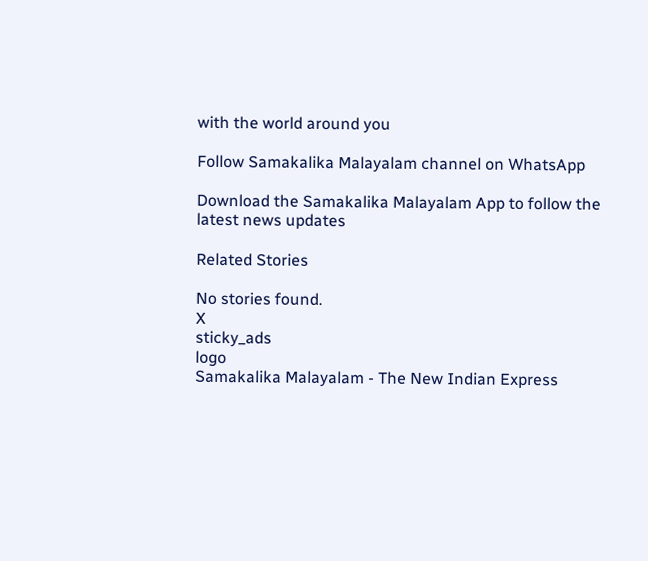with the world around you

Follow Samakalika Malayalam channel on WhatsApp

Download the Samakalika Malayalam App to follow the latest news updates

Related Stories

No stories found.
X
sticky_ads
logo
Samakalika Malayalam - The New Indian Express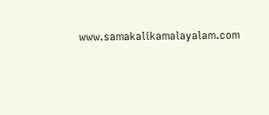www.samakalikamalayalam.com